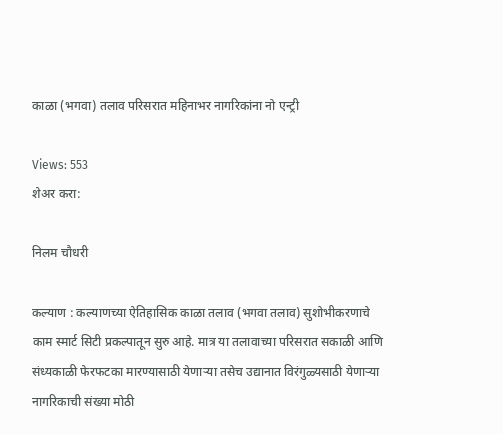काळा (भगवा) तलाव परिसरात महिनाभर नागरिकांना नो एन्ट्री

Views: 553
शेअर करा:

निलम चौधरी

कल्याण : कल्याणच्या ऐतिहासिक काळा तलाव (भगवा तलाव) सुशोभीकरणाचे काम स्मार्ट सिटी प्रकल्पातून सुरु आहे. मात्र या तलावाच्या परिसरात सकाळी आणि संध्यकाळी फेरफटका मारण्यासाठी येणाऱ्या तसेच उद्यानात विरंगुळ्यसाठी येणाऱ्या नागरिकाची संख्या मोठी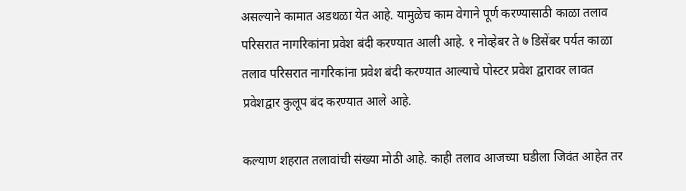असल्याने कामात अडथळा येत आहे. यामुळेच काम वेगाने पूर्ण करण्यासाठी काळा तलाव परिसरात नागरिकांना प्रवेश बंदी करण्यात आली आहे. १ नोव्हेबर ते ७ डिसेंबर पर्यत काळा तलाव परिसरात नागरिकांना प्रवेश बंदी करण्यात आल्याचे पोस्टर प्रवेश द्वारावर लावत प्रवेशद्वार कुलूप बंद करण्यात आले आहे.

कल्याण शहरात तलावांची संख्या मोठी आहे. काही तलाव आजच्या घडीला जिवंत आहेत तर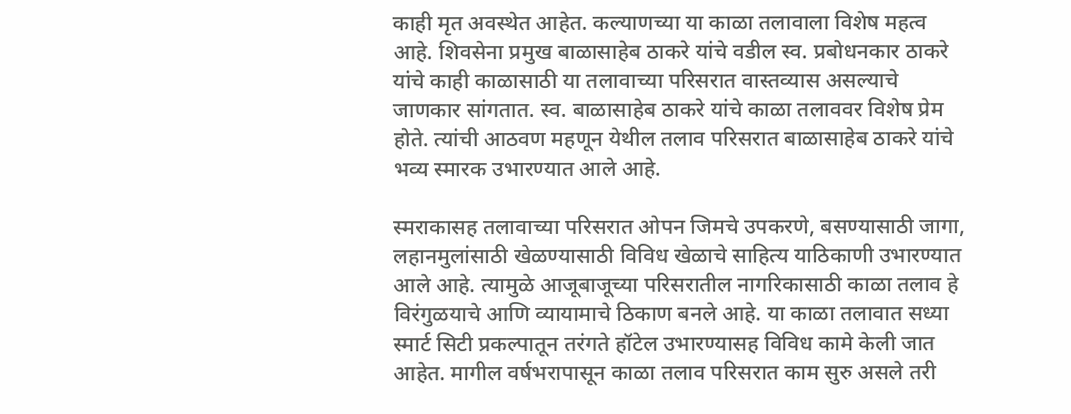काही मृत अवस्थेत आहेत. कल्याणच्या या काळा तलावाला विशेष महत्व आहे. शिवसेना प्रमुख बाळासाहेब ठाकरे यांचे वडील स्व. प्रबोधनकार ठाकरे यांचे काही काळासाठी या तलावाच्या परिसरात वास्तव्यास असल्याचे जाणकार सांगतात. स्व. बाळासाहेब ठाकरे यांचे काळा तलाववर विशेष प्रेम होते. त्यांची आठवण महणून येथील तलाव परिसरात बाळासाहेब ठाकरे यांचे भव्य स्मारक उभारण्यात आले आहे.

स्मराकासह तलावाच्या परिसरात ओपन जिमचे उपकरणे, बसण्यासाठी जागा, लहानमुलांसाठी खेळण्यासाठी विविध खेळाचे साहित्य याठिकाणी उभारण्यात आले आहे. त्यामुळे आजूबाजूच्या परिसरातील नागरिकासाठी काळा तलाव हे विरंगुळयाचे आणि व्यायामाचे ठिकाण बनले आहे. या काळा तलावात सध्या स्मार्ट सिटी प्रकल्पातून तरंगते हॉटेल उभारण्यासह विविध कामे केली जात आहेत. मागील वर्षभरापासून काळा तलाव परिसरात काम सुरु असले तरी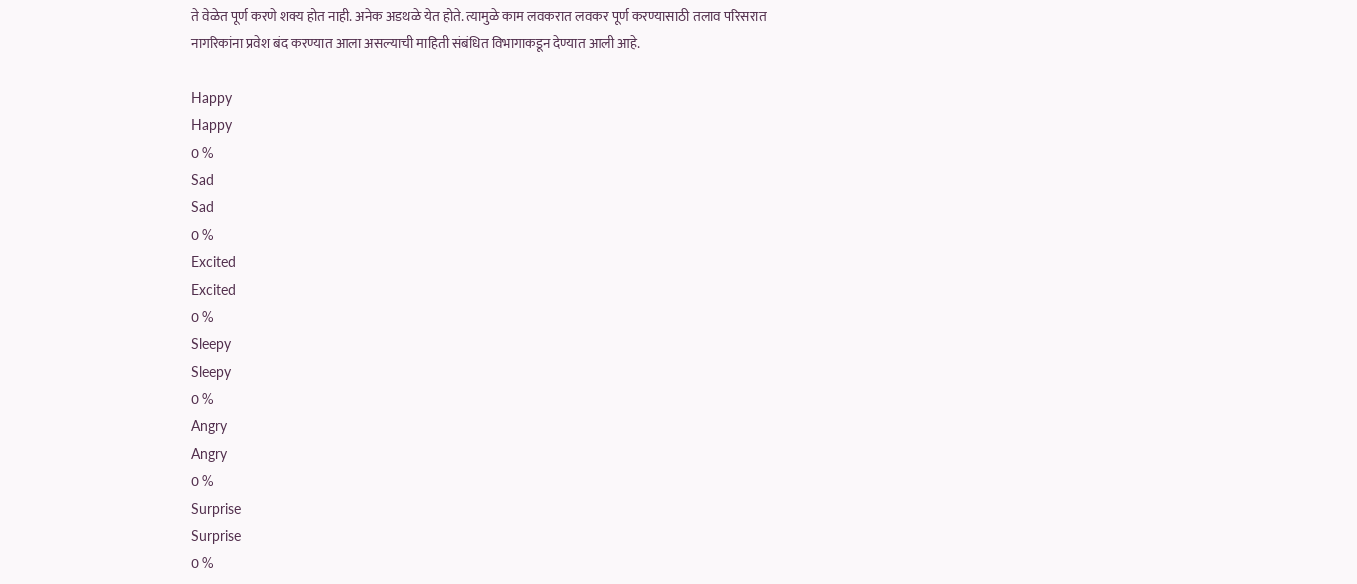ते वेळेत पूर्ण करणे शक्य होत नाही. अनेक अडथळे येत होते. त्यामुळे काम लवकरात लवकर पूर्ण करण्यासाठी तलाव परिसरात नागरिकांना प्रवेश बंद करण्यात आला असल्याची माहिती संबंधित विभागाकडून देण्यात आली आहे.

Happy
Happy
0 %
Sad
Sad
0 %
Excited
Excited
0 %
Sleepy
Sleepy
0 %
Angry
Angry
0 %
Surprise
Surprise
0 %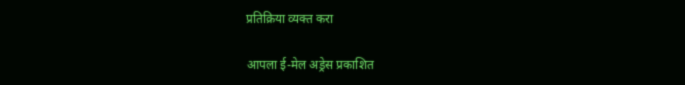प्रतिक्रिया व्यक्त करा

आपला ई-मेल अड्रेस प्रकाशित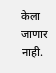केला जाणार नाही.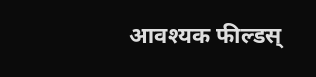आवश्यक फील्डस्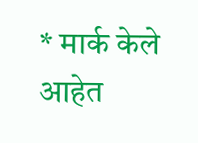* मार्क केले आहेत